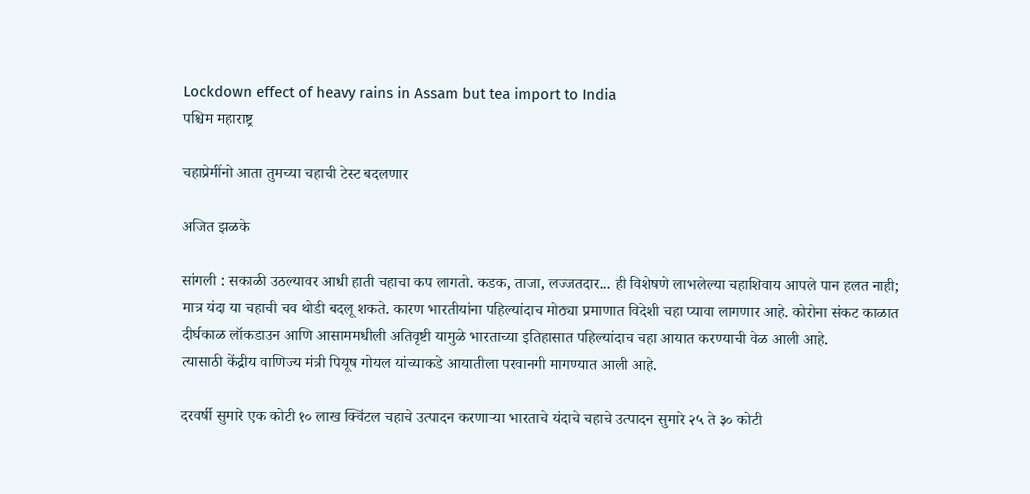Lockdown effect of heavy rains in Assam but tea import to India
पश्चिम महाराष्ट्र

चहाप्रेमींनो आता तुमच्या चहाची टेस्ट बदलणार

अजित झळके

सांगली : सकाळी उठल्यावर आधी हाती चहाचा कप लागतो. कडक, ताजा, लज्जतदार... ही विशेषणे लाभलेल्या चहाशिवाय आपले पान हलत नाही; मात्र यंदा या चहाची चव थोडी बदलू शकते. कारण भारतीयांना पहिल्यांदाच मोठ्या प्रमाणात विदेशी चहा प्यावा लागणार आहे. कोरोना संकट काळात दीर्घकाळ लॉकडाउन आणि आसाममधीली अतिवृष्टी यामुळे भारताच्या इतिहासात पहिल्यांदाच चहा आयात करण्याची वेळ आली आहे.
त्यासाठी केंद्रीय वाणिज्य मंत्री पियूष गोयल यांच्याकडे आयातीला परवानगी मागण्यात आली आहे.

दरवर्षी सुमारे एक कोटी १० लाख क्विंटल चहाचे उत्पादन करणाऱ्या भारताचे यंदाचे चहाचे उत्पादन सुमारे २५ ते ३० कोटी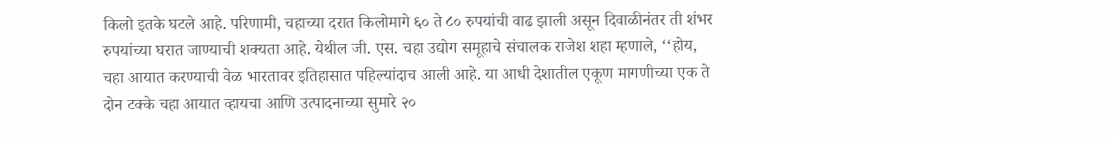किलो इतके घटले आहे. परिणामी, चहाच्या दरात किलोमागे ६० ते ८० रुपयांची वाढ झाली असून दिवाळीनंतर ती शंभर रुपयांच्या घरात जाण्याची शक्‍यता आहे. येथील जी. एस. चहा उद्योग समूहाचे संचालक राजेश शहा म्हणाले, ‘‘होय, चहा आयात करण्याची वेळ भारतावर इतिहासात पहिल्यांदाच आली आहे. या आधी देशातील एकूण मागणीच्या एक ते दोन टक्के चहा आयात व्हायचा आणि उत्पादनाच्या सुमारे २०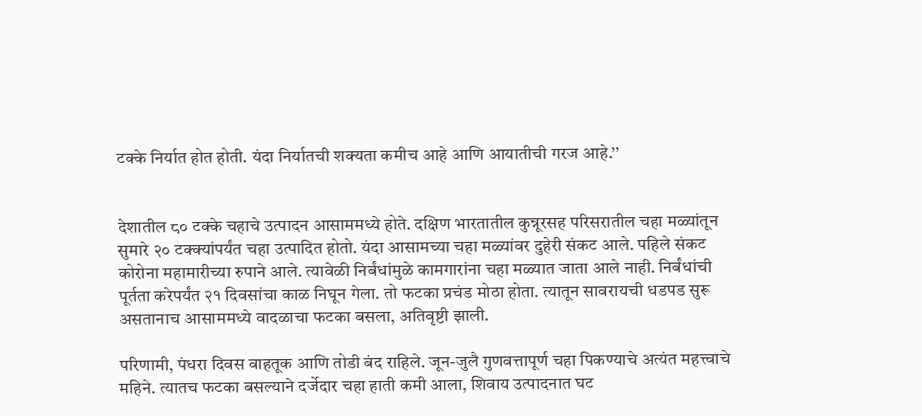टक्के निर्यात होत होती. यंदा निर्यातची शक्‍यता कमीच आहे आणि आयातीची गरज आहे.’’


देशातील ८० टक्के चहाचे उत्पादन आसाममध्ये होते. दक्षिण भारतातील कुन्नूरसह परिसरातील चहा मळ्यांतून सुमारे २० टक्‍क्‍यांपर्यंत चहा उत्पादित होतो. यंदा आसामच्या चहा मळ्यांवर दुहेरी संकट आले. पहिले संकट कोरोना महामारीच्या रुपाने आले. त्यावेळी निर्बंधांमुळे कामगारांना चहा मळ्यात जाता आले नाही. निर्बंधांची पूर्तता करेपर्यंत २१ दिवसांचा काळ निघून गेला. तो फटका प्रचंड मोठा होता. त्यातून सावरायची धडपड सुरू असतानाच आसाममध्ये वादळाचा फटका बसला, अतिवृष्टी झाली.

परिणामी, पंधरा दिवस वाहतूक आणि तोडी बंद राहिले. जून-जुलै गुणवत्तापूर्ण चहा पिकण्याचे अत्यंत महत्त्वाचे महिने. त्यातच फटका बसल्याने दर्जेदार चहा हाती कमी आला, शिवाय उत्पादनात घट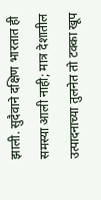झाली. सुदैवाने दक्षिण भारतात ही समस्या आली नाही; मात्र देशातील उत्पादनाच्या तुलनेत तो टक्का खूप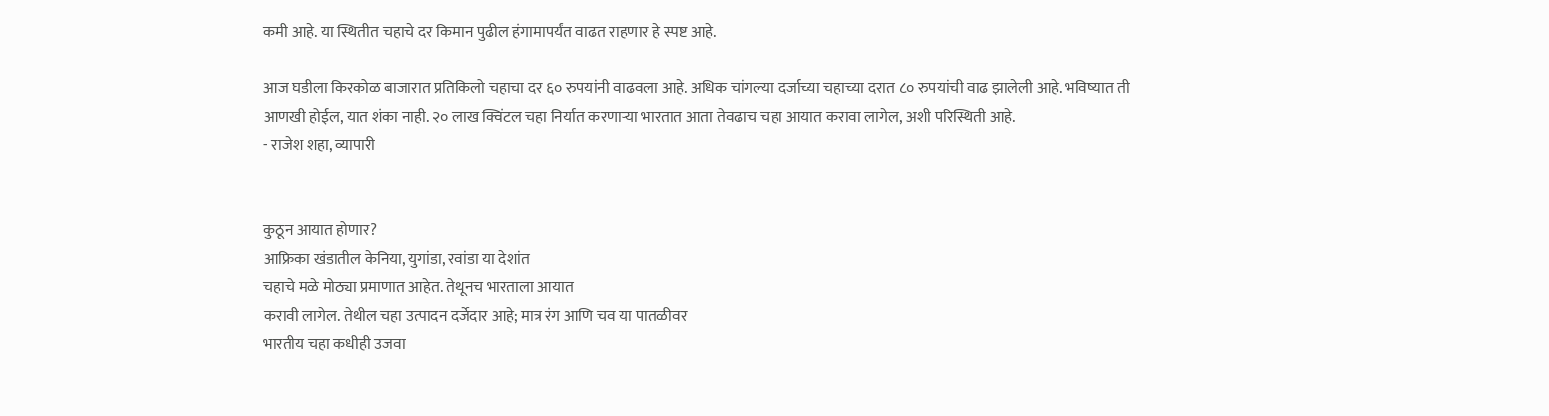कमी आहे. या स्थितीत चहाचे दर किमान पुढील हंगामापर्यंत वाढत राहणार हे स्पष्ट आहे.

आज घडीला किरकोळ बाजारात प्रतिकिलो चहाचा दर ६० रुपयांनी वाढवला आहे. अधिक चांगल्या दर्जाच्या चहाच्या दरात ८० रुपयांची वाढ झालेली आहे. भविष्यात ती
आणखी होईल, यात शंका नाही. २० लाख क्विंटल चहा निर्यात करणाऱ्या भारतात आता तेवढाच चहा आयात करावा लागेल, अशी परिस्थिती आहे.
- राजेश शहा, व्यापारी


कुठून आयात होणार?
आफ्रिका खंडातील केनिया, युगांडा, रवांडा या देशांत
चहाचे मळे मोठ्या प्रमाणात आहेत. तेथूनच भारताला आयात
करावी लागेल. तेथील चहा उत्पादन दर्जेदार आहे; मात्र रंग आणि चव या पातळीवर
भारतीय चहा कधीही उजवा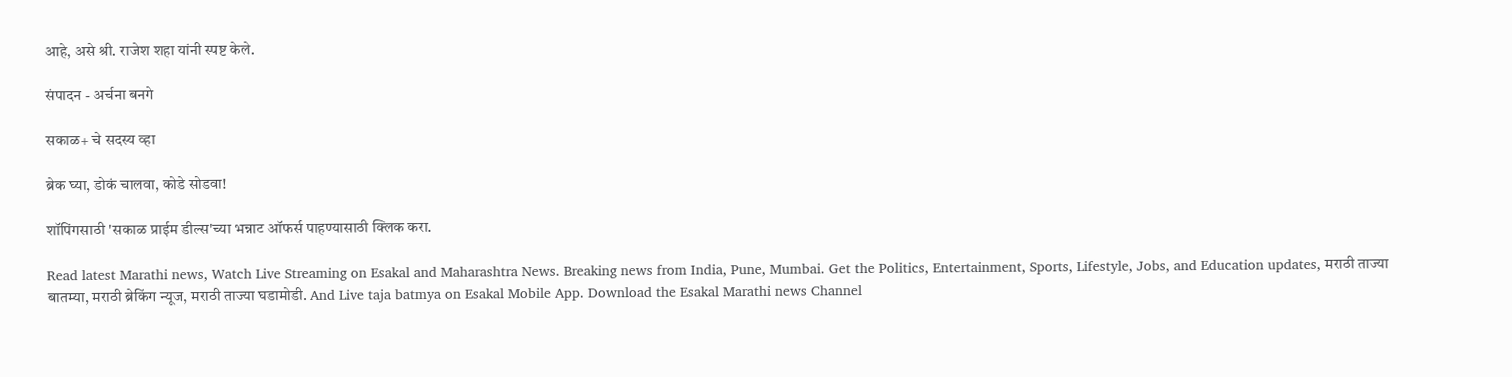आहे, असे श्री. राजेश शहा यांनी स्पष्ट केले.

संपादन - अर्चना बनगे

सकाळ+ चे सदस्य व्हा

ब्रेक घ्या, डोकं चालवा, कोडे सोडवा!

शॉपिंगसाठी 'सकाळ प्राईम डील्स'च्या भन्नाट ऑफर्स पाहण्यासाठी क्लिक करा.

Read latest Marathi news, Watch Live Streaming on Esakal and Maharashtra News. Breaking news from India, Pune, Mumbai. Get the Politics, Entertainment, Sports, Lifestyle, Jobs, and Education updates, मराठी ताज्या बातम्या, मराठी ब्रेकिंग न्यूज, मराठी ताज्या घडामोडी. And Live taja batmya on Esakal Mobile App. Download the Esakal Marathi news Channel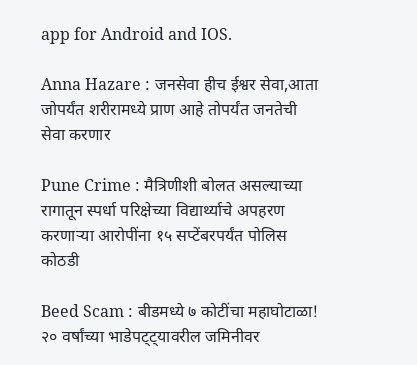app for Android and IOS.

Anna Hazare : जनसेवा हीच ईश्वर सेवा,आता जोपर्यंत शरीरामध्ये प्राण आहे तोपर्यंत जनतेची सेवा करणार

Pune Crime : मैत्रिणीशी बोलत असल्याच्या रागातून स्पर्धा परिक्षेच्या विद्यार्थ्याचे अपहरण करणाऱ्या आरोपींना १५ सप्टेंबरपर्यंत पोलिस कोठडी

Beed Scam : बीडमध्ये ७ कोटींचा महाघोटाळा! २० वर्षांच्या भाडेपट्ट्यावरील जमिनीवर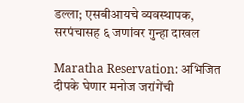डल्ला; एसबीआयचे व्यवस्थापक, सरपंचासह ६ जणांवर गुन्हा दाखल

Maratha Reservation: अभिजित दीपके घेणार मनोज जरांगेंची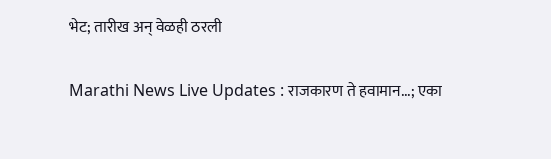भेट; तारीख अन् वेळही ठरली

Marathi News Live Updates : राजकारण ते हवामान...; एका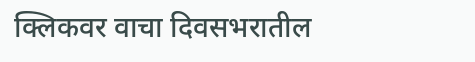क्लिकवर वाचा दिवसभरातील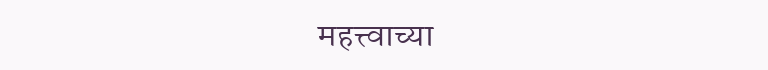महत्त्वाच्या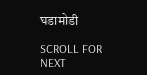घडामोडी

SCROLL FOR NEXT